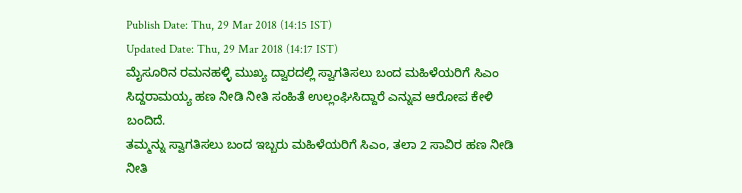Publish Date: Thu, 29 Mar 2018 (14:15 IST)
Updated Date: Thu, 29 Mar 2018 (14:17 IST)
ಮೈಸೂರಿನ ರಮನಹಳ್ಳಿ ಮುಖ್ಯ ದ್ವಾರದಲ್ಲಿ ಸ್ವಾಗತಿಸಲು ಬಂದ ಮಹಿಳೆಯರಿಗೆ ಸಿಎಂ ಸಿದ್ದರಾಮಯ್ಯ ಹಣ ನೀಡಿ ನೀತಿ ಸಂಹಿತೆ ಉಲ್ಲಂಘಿಸಿದ್ದಾರೆ ಎನ್ನುವ ಆರೋಪ ಕೇಳಿ ಬಂದಿದೆ.
ತಮ್ಮನ್ನು ಸ್ವಾಗತಿಸಲು ಬಂದ ಇಬ್ಬರು ಮಹಿಳೆಯರಿಗೆ ಸಿಎಂ, ತಲಾ 2 ಸಾವಿರ ಹಣ ನೀಡಿ ನೀತಿ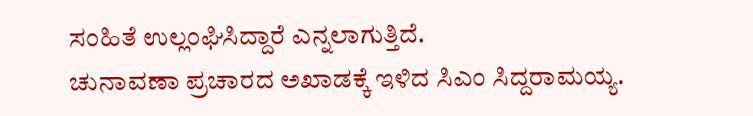ಸಂಹಿತೆ ಉಲ್ಲಂಘಿಸಿದ್ದಾರೆ ಎನ್ನಲಾಗುತ್ತಿದೆ.
ಚುನಾವಣಾ ಪ್ರಚಾರದ ಅಖಾಡಕ್ಕೆ ಇಳಿದ ಸಿಎಂ ಸಿದ್ದರಾಮಯ್ಯ.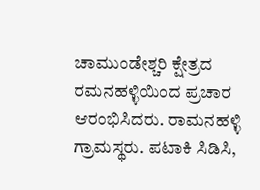ಚಾಮುಂಡೇಶ್ಚರಿ ಕ್ಷೇತ್ರದ ರಮನಹಳ್ಳಿಯಿಂದ ಪ್ರಚಾರ ಆರಂಭಿಸಿದರು. ರಾಮನಹಳ್ಳಿ ಗ್ರಾಮಸ್ಥರು. ಪಟಾಕಿ ಸಿಡಿಸಿ,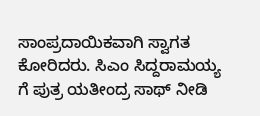ಸಾಂಪ್ರದಾಯಿಕವಾಗಿ ಸ್ವಾಗತ ಕೋರಿದರು. ಸಿಎಂ ಸಿದ್ದರಾಮಯ್ಯ ಗೆ ಪುತ್ರ ಯತೀಂದ್ರ ಸಾಥ್ ನೀಡಿ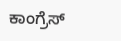ಕಾಂಗ್ರೆಸ್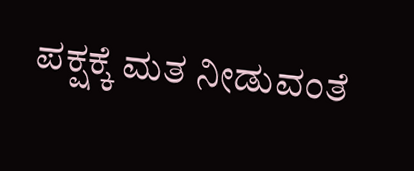ಪಕ್ಷಕ್ಕೆ ಮತ ನೀಡುವಂತೆ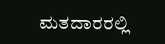ಮತದಾರರಲ್ಲಿ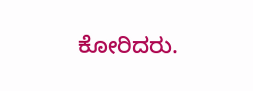ಕೋರಿದರು.